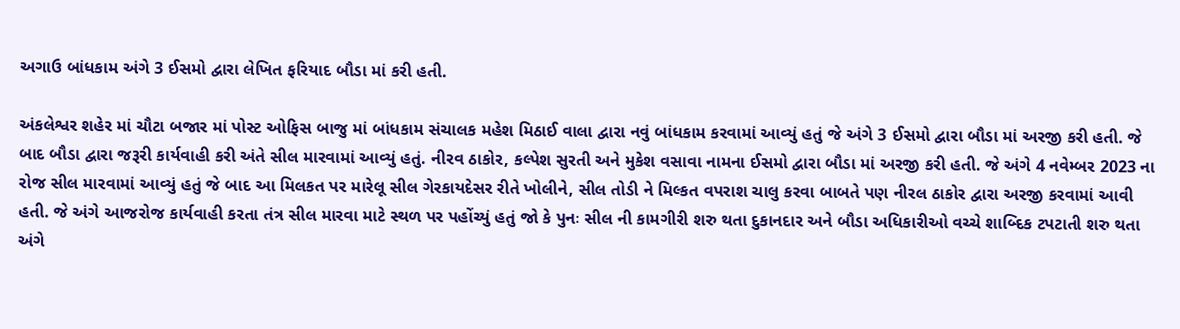અગાઉ બાંધકામ અંગે 3 ઈસમો દ્વારા લેખિત ફરિયાદ બૌડા માં કરી હતી.

અંકલેશ્વર શહેર માં ચૌટા બજાર માં પોસ્ટ ઓફિસ બાજુ માં બાંધકામ સંચાલક મહેશ મિઠાઈ વાલા દ્વારા નવું બાંધકામ કરવામાં આવ્યું હતું જે અંગે 3 ઈસમો દ્વારા બૌડા માં અરજી કરી હતી. જે બાદ બૌડા દ્વારા જરૂરી કાર્યવાહી કરી અંતે સીલ મારવામાં આવ્યું હતું. નીરવ ઠાકોર, કલ્પેશ સુરતી અને મુકેશ વસાવા નામના ઈસમો દ્વારા બૌડા માં અરજી કરી હતી. જે અંગે 4 નવેમ્બર 2023 ના રોજ સીલ મારવામાં આવ્યું હતું જે બાદ આ મિલકત પર મારેલૂ સીલ ગેરકાયદેસર રીતે ખોલીને, સીલ તોડી ને મિલ્કત વપરાશ ચાલુ કરવા બાબતે પણ નીરલ ઠાકોર દ્વારા અરજી કરવામાં આવી હતી. જે અંગે આજરોજ કાર્યવાહી કરતા તંત્ર સીલ મારવા માટે સ્થળ પર પહોંચ્યું હતું જો કે પુનઃ સીલ ની કામગીરી શરુ થતા દુકાનદાર અને બૌડા અધિકારીઓ વચ્ચે શાબ્દિક ટપટાતી શરુ થતા અંગે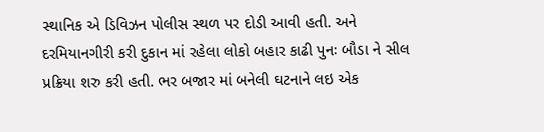સ્થાનિક એ ડિવિઝન પોલીસ સ્થળ પર દોડી આવી હતી. અને દરમિયાનગીરી કરી દુકાન માં રહેલા લોકો બહાર કાઢી પુનઃ બૌડા ને સીલ પ્રક્રિયા શરુ કરી હતી. ભર બજાર માં બનેલી ઘટનાને લઇ એક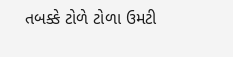તબક્કે ટોળે ટોળા ઉમટી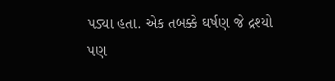પડ્યા હતા. એક તબક્કે ઘર્ષણ જે દ્રશ્યો પણ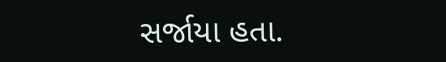સર્જાયા હતા.